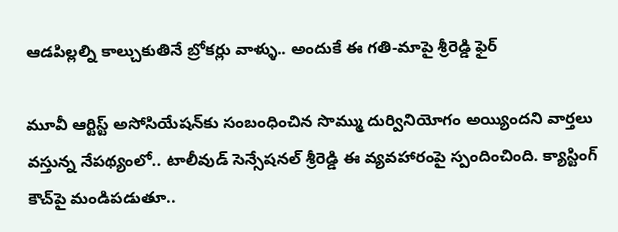ఆడపిల్లల్ని కాల్చుకుతినే బ్రోకర్లు వాళ్ళు.. అందుకే ఈ గతి-మాపై శ్రీరెడ్డి ఫైర్

మూవీ ఆర్టిస్ట్ అసోసియేషన్‌కు సంబంధించిన సొమ్ము దుర్వినియోగం అయ్యిందని వార్తలు వస్తున్న నేపథ్యంలో.. టాలీవుడ్ సెన్సేషనల్ శ్రీరెడ్డి ఈ వ్యవహారంపై స్పందించింది. క్యాస్టింగ్ కౌచ్‌పై మండిపడుతూ..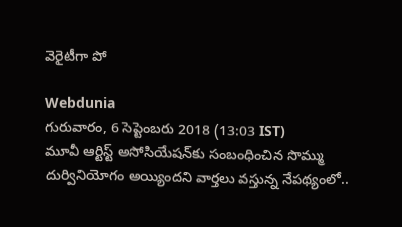వెరైటీగా పో

Webdunia
గురువారం, 6 సెప్టెంబరు 2018 (13:03 IST)
మూవీ ఆర్టిస్ట్ అసోసియేషన్‌కు సంబంధించిన సొమ్ము దుర్వినియోగం అయ్యిందని వార్తలు వస్తున్న నేపథ్యంలో..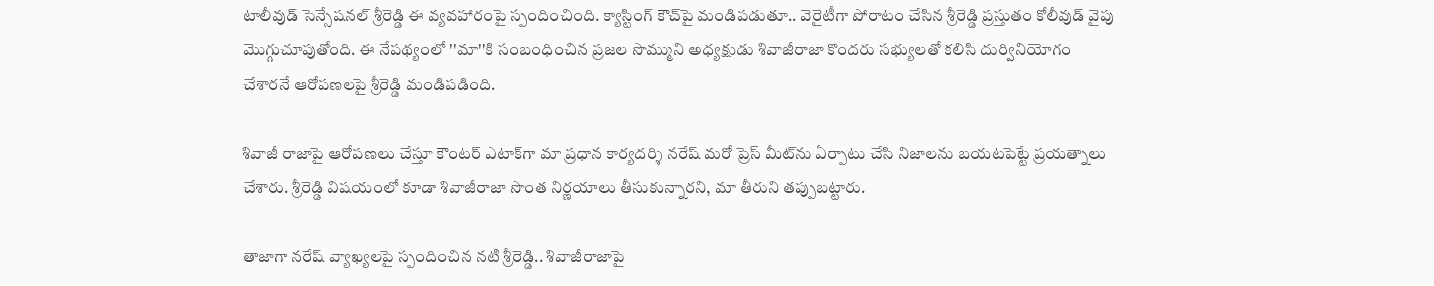టాలీవుడ్ సెన్సేషనల్ శ్రీరెడ్డి ఈ వ్యవహారంపై స్పందించింది. క్యాస్టింగ్ కౌచ్‌పై మండిపడుతూ.. వెరైటీగా పోరాటం చేసిన శ్రీరెడ్డి ప్రస్తుతం కోలీవుడ్ వైపు మొగ్గుచూపుతోంది. ఈ నేపథ్యంలో ''మా''కి సంబంధించిన ప్రజల సొమ్ముని అధ్యక్షుడు శివాజీరాజా కొందరు సభ్యులతో కలిసి దుర్వినియోగం చేశారనే ఆరోపణలపై శ్రీరెడ్డి మండిపడింది.

శివాజీ రాజాపై ఆరోపణలు చేస్తూ కౌంటర్ ఎటాక్‌గా మా ప్రధాన కార్యదర్శి నరేష్ మరో ప్రెస్ మీట్‌ను ఏర్పాటు చేసి నిజాలను బయటపెట్టే ప్రయత్నాలు చేశారు. శ్రీరెడ్డి విషయంలో కూడా శివాజీరాజా సొంత నిర్ణయాలు తీసుకున్నారని, మా తీరుని తప్పుబట్టారు.

తాజాగా నరేష్ వ్యాఖ్యలపై స్పందించిన నటి శ్రీరెడ్డి.. శివాజీరాజాపై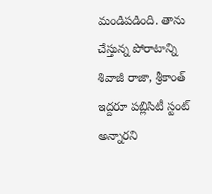మండిపడింది. తాను చేస్తున్న పోరాటాన్ని శివాజీ రాజా, శ్రీకాంత్ ఇద్దరూ పబ్లిసిటీ స్టంట్ అన్నారని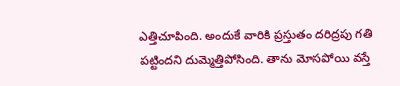ఎత్తిచూపింది. అందుకే వారికి ప్రస్తుతం దరిద్రపు గతి పట్టిందని దుమ్మెత్తిపోసింది. తాను మోసపోయి వస్తే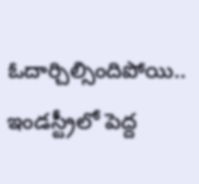ఓదార్చిల్సిందిపోయి.. ఇండస్ట్రీలో పెద్ద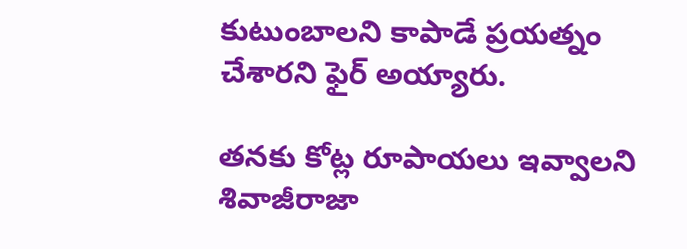కుటుంబాలని కాపాడే ప్రయత్నం చేశారని ఫైర్ అయ్యారు.

తనకు కోట్ల రూపాయలు ఇవ్వాలని శివాజీరాజా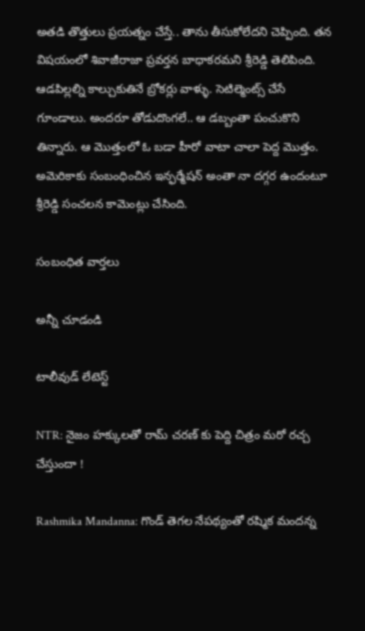అతడి తొత్తులు ప్రయత్నం చేస్తే.. తాను తీసుకోలేదని చెప్పింది. తన విషయంలో శివాజీరాజా ప్రవర్తన బాధాకరమని శ్రీరెడ్డి తెలిపింది. ఆడపిల్లల్ని కాల్చుకుతినే బ్రోకర్లు వాళ్ళు. సెటిల్మెంట్స్ చేసే గూండాలు. అందరూ తోడుదొంగలే.. ఆ డబ్బంతా పంచుకొని తిన్నారు. ఆ మొత్తంలో ఓ బడా హీరో వాటా చాలా పెద్ద మొత్తం. అమెరికాకు సంబంధించిన ఇన్ఫర్మేషన్ అంతా నా దగ్గర ఉందంటూ శ్రీరెడ్డి సంచలన కామెంట్లు చేసింది.

సంబంధిత వార్తలు

అన్నీ చూడండి

టాలీవుడ్ లేటెస్ట్

NTR: నైజం హక్కులతో రామ్ చరణ్ కు పెద్ది చిత్రం మరో రచ్చ చేస్తుందా !

Rashmika Mandanna: గొండ్ తెగల నేపథ్యంతో రష్మిక మందన్న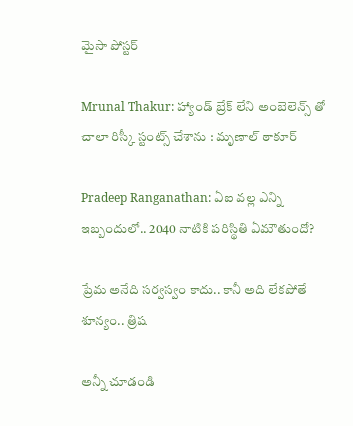మైసా పోస్టర్

Mrunal Thakur: హ్యాండ్ బ్రేక్ లేని అంబెలెన్స్ తో చాలా రిస్కీ స్టంట్స్ చేశాను : మృణాల్ ఠాకూర్

Pradeep Ranganathan: ఏఐ వల్ల ఎన్ని ఇబ్బందులో.. 2040 నాటికి పరిస్థితి ఏమౌతుందో?

ప్రేమ అనేది సర్వస్వం కాదు.. కానీ అది లేకపోతే శూన్యం.. త్రిష

అన్నీ చూడండి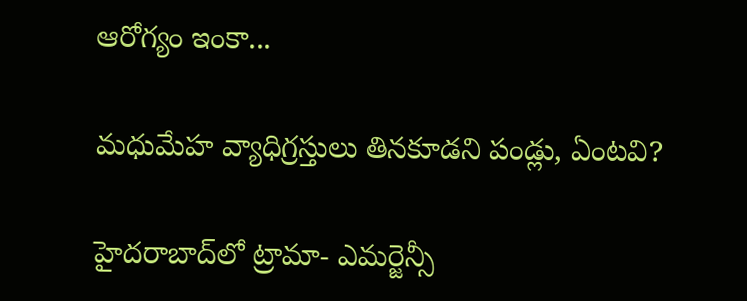ఆరోగ్యం ఇంకా...

మధుమేహ వ్యాధిగ్రస్తులు తినకూడని పండ్లు, ఏంటవి?

హైదరాబాద్‌లో ట్రామా- ఎమర్జెన్సీ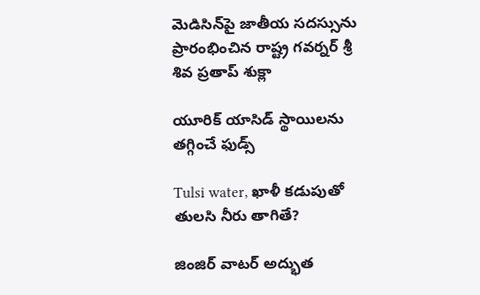మెడిసిన్‌పై జాతీయ సదస్సును ప్రారంభించిన రాష్ట్ర గవర్నర్ శ్రీ శివ ప్రతాప్ శుక్లా

యూరిక్ యాసిడ్ స్థాయిలను తగ్గించే ఫుడ్స్

Tulsi water, ఖాళీ కడుపుతో తులసి నీరు తాగితే?

జింజిర్ వాటర్ అద్భుత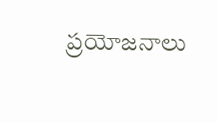ప్రయోజనాలు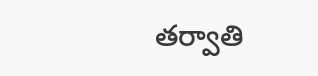తర్వాతి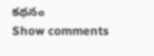కథనం
Show comments